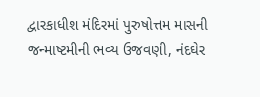દ્વારકાધીશ મંદિરમાં પુરુષોત્તમ માસની જન્માષ્ટમીની ભવ્ય ઉજવણી, નંદઘેર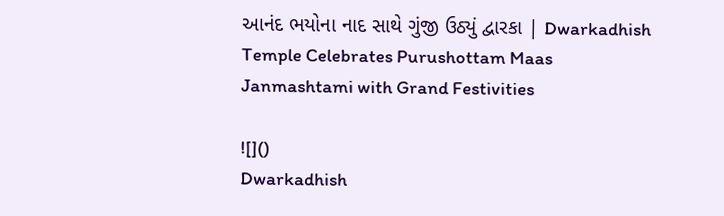આનંદ ભયોના નાદ સાથે ગુંજી ઉઠ્યું દ્વારકા | Dwarkadhish Temple Celebrates Purushottam Maas Janmashtami with Grand Festivities

![]()
Dwarkadhish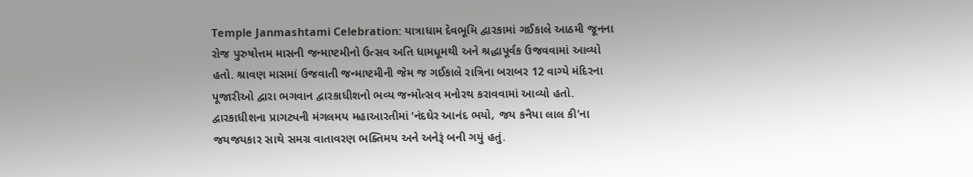Temple Janmashtami Celebration: યાત્રાધામ દેવભૂમિ દ્વારકામાં ગઈકાલે આઠમી જૂનના રોજ પુરુષોત્તમ માસની જન્માષ્ટમીનો ઉત્સવ અતિ ધામધૂમથી અને શ્રદ્ધાપૂર્વક ઉજવવામાં આવ્યો હતો. શ્રાવણ માસમાં ઉજવાતી જન્માષ્ટમીની જેમ જ ગઈકાલે રાત્રિના બરાબર 12 વાગ્યે મંદિરના પૂજારીઓ દ્વારા ભગવાન દ્વારકાધીશનો ભવ્ય જન્મોત્સવ મનોરથ કરાવવામાં આવ્યો હતો. દ્વારકાધીશના પ્રાગટ્યની મંગલમય મહાઆરતીમાં ‘નંદઘેર આનંદ ભયો, જય કનૈયા લાલ કી’ના જયજયકાર સાથે સમગ્ર વાતાવરણ ભક્તિમય અને અનેરૂં બની ગયું હતું.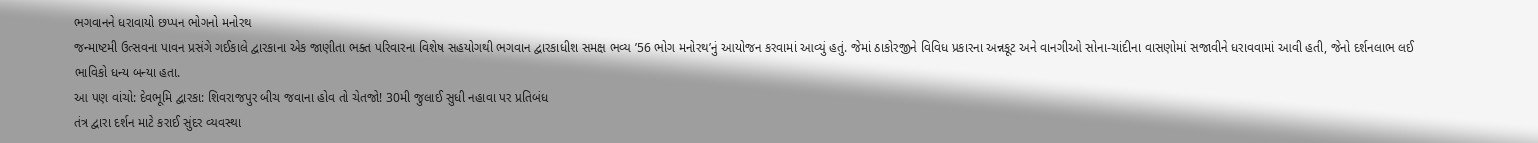ભગવાનને ધરાવાયો છપ્પન ભોગનો મનોરથ
જન્માષ્ટમી ઉત્સવના પાવન પ્રસંગે ગઈકાલે દ્વારકાના એક જાણીતા ભક્ત પરિવારના વિશેષ સહયોગથી ભગવાન દ્વારકાધીશ સમક્ષ ભવ્ય ’56 ભોગ મનોરથ’નું આયોજન કરવામાં આવ્યું હતું. જેમાં ઠાકોરજીને વિવિધ પ્રકારના અન્નકૂટ અને વાનગીઓ સોના-ચાંદીના વાસણોમાં સજાવીને ધરાવવામાં આવી હતી, જેનો દર્શનલાભ લઈ ભાવિકો ધન્ય બન્યા હતા.
આ પણ વાંચો: દેવભૂમિ દ્વારકા: શિવરાજપુર બીચ જવાના હોવ તો ચેતજો! 30મી જુલાઈ સુધી નહાવા પર પ્રતિબંધ
તંત્ર દ્વારા દર્શન માટે કરાઈ સુંદર વ્યવસ્થા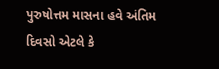પુરુષોત્તમ માસના હવે અંતિમ દિવસો એટલે કે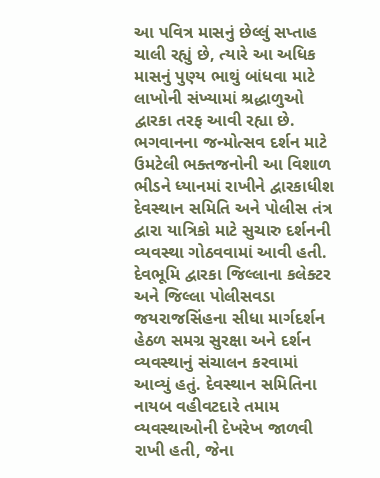આ પવિત્ર માસનું છેલ્લું સપ્તાહ ચાલી રહ્યું છે, ત્યારે આ અધિક માસનું પુણ્ય ભાથું બાંધવા માટે લાખોની સંખ્યામાં શ્રદ્ધાળુઓ દ્વારકા તરફ આવી રહ્યા છે. ભગવાનના જન્મોત્સવ દર્શન માટે ઉમટેલી ભક્તજનોની આ વિશાળ ભીડને ધ્યાનમાં રાખીને દ્વારકાધીશ દેવસ્થાન સમિતિ અને પોલીસ તંત્ર દ્વારા યાત્રિકો માટે સુચારુ દર્શનની વ્યવસ્થા ગોઠવવામાં આવી હતી.
દેવભૂમિ દ્વારકા જિલ્લાના કલેક્ટર અને જિલ્લા પોલીસવડા જયરાજસિંહના સીધા માર્ગદર્શન હેઠળ સમગ્ર સુરક્ષા અને દર્શન વ્યવસ્થાનું સંચાલન કરવામાં આવ્યું હતું. દેવસ્થાન સમિતિના નાયબ વહીવટદારે તમામ વ્યવસ્થાઓની દેખરેખ જાળવી રાખી હતી, જેના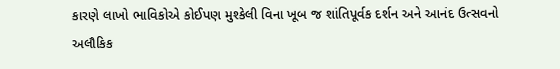કારણે લાખો ભાવિકોએ કોઈપણ મુશ્કેલી વિના ખૂબ જ શાંતિપૂર્વક દર્શન અને આનંદ ઉત્સવનો અલૌકિક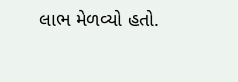લાભ મેળવ્યો હતો.